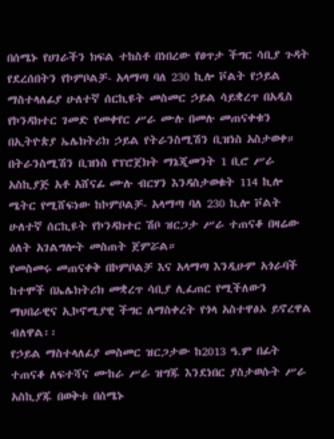በሰሜኑ የሀገራችን ክፍል ተከስቶ በነበረው የፀጥታ ችግር ሳቢያ ጉዳት የደረሰበትን የኮምቦልቻ- አላማጣ ባለ 230 ኪሎ ቮልት የኃይል ማስተላለፊያ ሁለተኛ ሰርኪዩት መስመር ኃይል ሳይቋረጥ በአዲስ የኮንዳክተር ገመድ የመቀየር ሥራ ሙሉ በመሉ መጠናቀቁን በኢትዮጵያ ኤሌክትሪክ ኃይል የትራንስሚሽን ቢዝነስ አስታወቀ።
በትራንስሚሽን ቢዝነስ የፕሮጀክት ማኔጂመንት 1 ቢሮ ሥራ አስኪያጅ አቶ አሸናፊ ሙሉ ብርሃን እንዳስታወቁት 114 ኪሎ ሜትር የሚሸፍነው ከኮምቦልቻ- አላማጣ ባለ 230 ኪሎ ቮልት ሁለተኛ ሰርኪዩት የኮንዳክተር ሽቦ ዝርጋታ ሥራ ተጠናቆ በዛሬው ዕለት አገልግሎት መስጠት ጀምሯል።
የመስመሩ መጠናቀቅ በኮምቦልቻ እና አላማጣ እንዲሁም አጎራባች ከተሞች በኤሌክትሪክ መቋረጥ ሳቢያ ሊፈጠር የሚችለውን ማህበራዊና ኢኮኖሚያዊ ችግር ለማስቀረት የጎላ አስተዋፅኦ ይኖረዋል ብለዋል፡፡
የኃይል ማስተላለፊያ መስመር ዝርጋታው ከ2013 ዓ.ም በፊት ተጠናቆ ለፍተሻና ሙከራ ሥራ ዝግጁ እንደነበር ያስታወሱት ሥራ አስኪያጁ በወቅቱ በሰሜኑ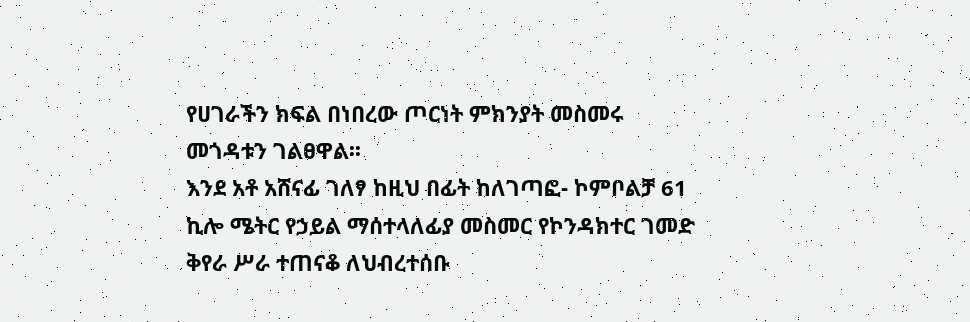የሀገራችን ክፍል በነበረው ጦርነት ምክንያት መስመሩ መጎዳቱን ገልፀዋል፡፡
እንደ አቶ አሸናፊ ገለፃ ከዚህ በፊት ከለገጣፎ- ኮምቦልቻ 61 ኪሎ ሜትር የኃይል ማሰተላለፊያ መስመር የኮንዳክተር ገመድ ቅየራ ሥራ ተጠናቆ ለህብረተሰቡ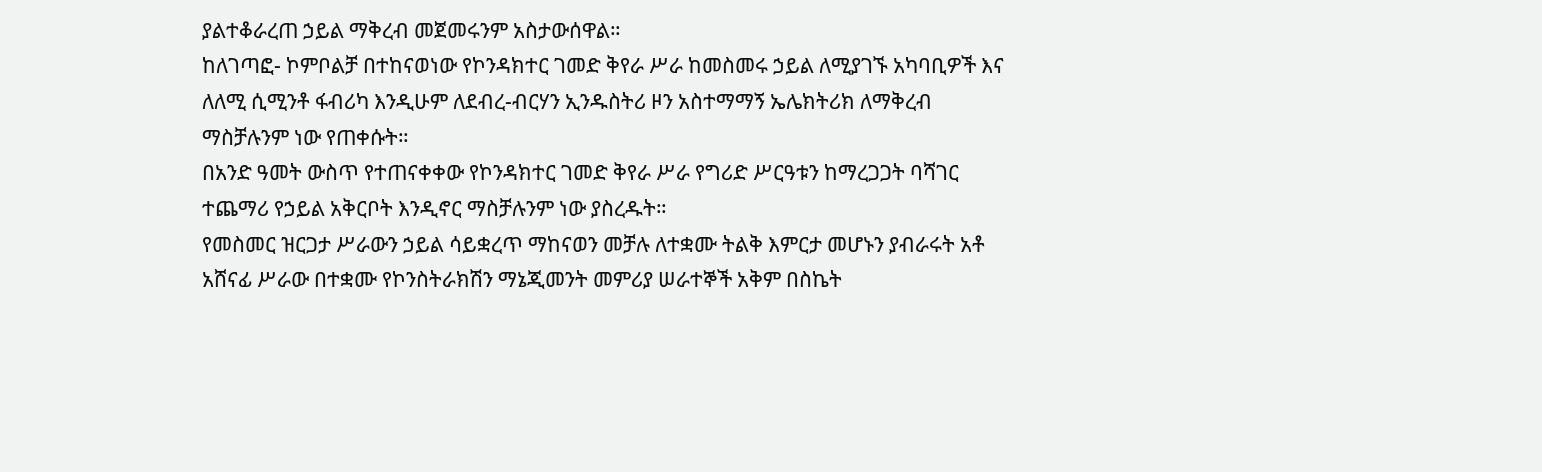ያልተቆራረጠ ኃይል ማቅረብ መጀመሩንም አስታውሰዋል።
ከለገጣፎ- ኮምቦልቻ በተከናወነው የኮንዳክተር ገመድ ቅየራ ሥራ ከመስመሩ ኃይል ለሚያገኙ አካባቢዎች እና ለለሚ ሲሚንቶ ፋብሪካ እንዲሁም ለደብረ-ብርሃን ኢንዱስትሪ ዞን አስተማማኝ ኤሌክትሪክ ለማቅረብ ማስቻሉንም ነው የጠቀሱት።
በአንድ ዓመት ውስጥ የተጠናቀቀው የኮንዳክተር ገመድ ቅየራ ሥራ የግሪድ ሥርዓቱን ከማረጋጋት ባሻገር ተጨማሪ የኃይል አቅርቦት እንዲኖር ማስቻሉንም ነው ያስረዱት።
የመስመር ዝርጋታ ሥራውን ኃይል ሳይቋረጥ ማከናወን መቻሉ ለተቋሙ ትልቅ እምርታ መሆኑን ያብራሩት አቶ አሸናፊ ሥራው በተቋሙ የኮንስትራክሽን ማኔጂመንት መምሪያ ሠራተኞች አቅም በስኬት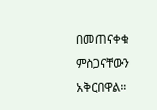በመጠናቀቁ ምስጋናቸውን አቅርበዋል።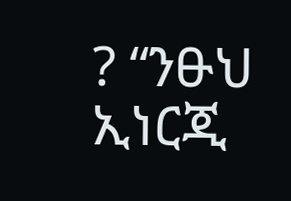? “ንፁህ ኢነርጂ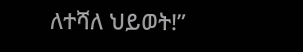ለተሻለ ህይወት!”